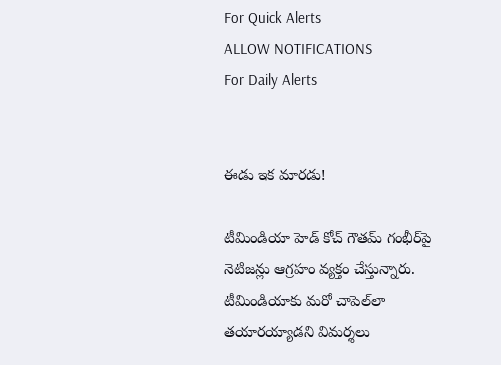For Quick Alerts
ALLOW NOTIFICATIONS
For Daily Alerts


ఈడు ఇక మారడు!

టీమిండియా హెడ్ కోచ్ గౌతమ్ గంభీర్‌పై నెటిజన్లు ఆగ్రహం వ్యక్తం చేస్తున్నారు. టీమిండియాకు మరో చాపెల్‌‌లా తయారయ్యాడని విమర్శలు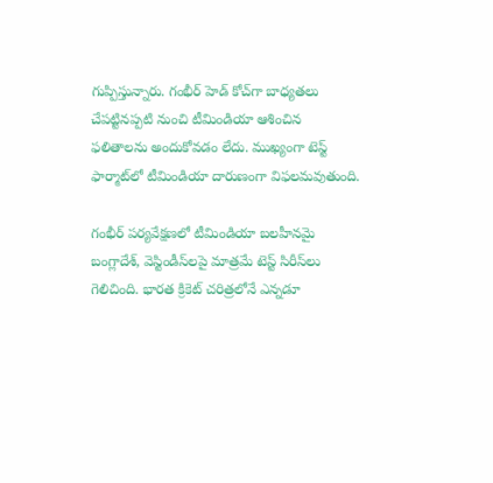గుప్పిస్తున్నారు. గంభీర్ హెడ్ కోచ్‌గా బాధ్యతలు చేపట్టినప్పటి నుంచి టీమిండియా ఆశించిన ఫలితాలను అందుకోవడం లేదు. ముఖ్యంగా టెస్ట్ ఫార్మాట్‌లో టీమిండియా దారుణంగా విఫలమవుతుంది.

గంభీర్ పర్యవేక్షణలో టీమిండియా బలహీనమై బంగ్లాదేశ్, వెస్టిండీస్‌లపై మాత్రమే టెస్ట్ సిరీస్‌లు గెలిచింది. భారత క్రికెట్ చరిత్రలోనే ఎన్నడూ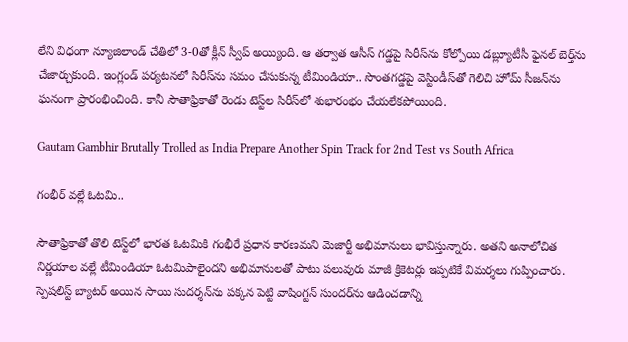లేని విధంగా న్యూజిలాండ్ చేతిలో 3-0తో క్లీన్ స్వీప్ అయ్యింది. ఆ తర్వాత ఆసీస్ గడ్డపై సిరీస్‌ను కోల్పోయి డబ్ల్యూటీసీ ఫైనల్‌ బెర్త్‌ను చేజార్చుకుంది. ఇంగ్లండ్ పర్యటనలో సిరీస్‌ను సమం చేసుకున్న టీమిండియా.. సొంతగడ్డపై వెస్టిండీస్‌తో గెలిచి హోమ్ సీజన్‌ను ఘనంగా ప్రారంభించింది. కానీ సౌతాఫ్రికాతో రెండు టెస్ట్‌ల సిరీస్‌లో శుభారంభం చేయలేకపోయింది.

Gautam Gambhir Brutally Trolled as India Prepare Another Spin Track for 2nd Test vs South Africa

గంభీర్ వల్లే ఓటమి..

సౌతాఫ్రికాతో తొలి టెస్ట్‌లో భారత ఓటమికి గంభీరే ప్రధాన కారణమని మెజార్టీ అభిమానులు భావిస్తున్నారు. అతని అనాలోచిత నిర్ణయాల వల్లే టీమిండియా ఓటమిపాలైందని అభిమానులతో పాటు పలువురు మాజీ క్రికెటర్లు ఇప్పటికే విమర్శలు గుప్పించారు. స్పెషలిస్ట్ బ్యాటర్ అయిన సాయి సుదర్శన్‌ను పక్కన పెట్టి వాషింగ్టన్ సుందర్‌ను ఆడించడాన్ని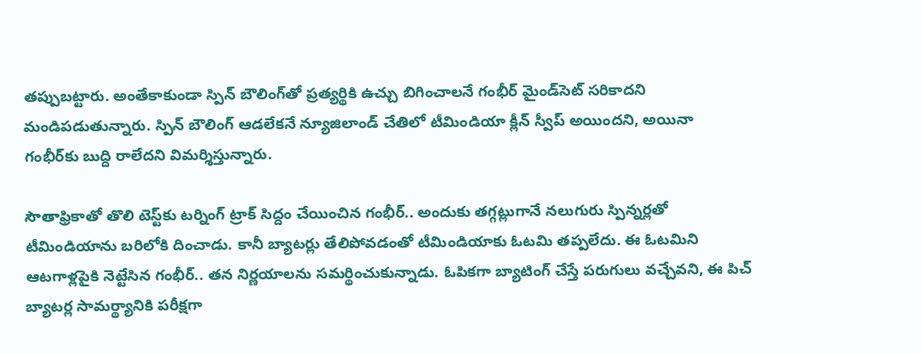తప్పుబట్టారు. అంతేకాకుండా స్పిన్ బౌలింగ్‌తో ప్రత్యర్థికి ఉచ్చు బిగించాలనే గంభీర్ మైండ్‌సెట్‌ సరికాదని మండిపడుతున్నారు. స్పిన్ బౌలింగ్ ఆడలేకనే న్యూజిలాండ్‌ చేతిలో టీమిండియా క్లీన్ స్వీప్ అయిందని, అయినా గంభీర్‌కు బుద్ది రాలేదని విమర్శిస్తున్నారు.

సౌతాఫ్రికాతో తొలి టెస్ట్‌కు టర్నింగ్ ట్రాక్ సిద్దం చేయించిన గంభీర్.. అందుకు తగ్గట్లుగానే నలుగురు స్పిన్నర్లతో టీమిండియాను బరిలోకి దించాడు. కానీ బ్యాటర్లు తేలిపోవడంతో టీమిండియాకు ఓటమి తప్పలేదు. ఈ ఓటమిని ఆటగాళ్లపైకి నెట్టేసిన గంభీర్.. తన నిర్ణయాలను సమర్థించుకున్నాడు. ఓపికగా బ్యాటింగ్ చేస్తే పరుగులు వచ్చేవని, ఈ పిచ్ బ్యాటర్ల సామర్థ్యానికి పరీక్షగా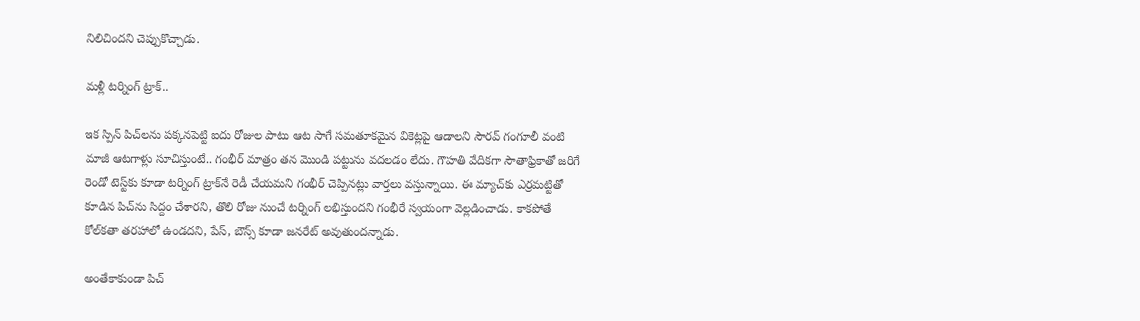నిలిచిందని చెప్పుకొచ్చాడు.

మళ్లీ టర్నింగ్ ట్రాక్..

ఇక స్పిన్ పిచ్‌లను పక్కనపెట్టి ఐదు రోజుల పాటు ఆట సాగే సమతూకమైన వికెట్లపై ఆడాలని సౌరవ్ గంగూలీ వంటి మాజీ ఆటగాళ్లు సూచిస్తుంటే.. గంభీర్ మాత్రం తన మొండి పట్టును వదలడం లేదు. గౌహతి వేదికగా సౌతాఫ్రికాతో జరిగే రెండో టెస్ట్‌కు కూడా టర్నింగ్ ట్రాక్‌నే రెడీ చేయమని గంభీర్ చెప్పినట్లు వార్తలు వస్తున్నాయి. ఈ మ్యాచ్‌కు ఎర్రమట్టితో కూడిన పిచ్‌ను సిద్దం చేశారని, తొలి రోజు నుంచే టర్నింగ్ లభిస్తుందని గంభీరే స్వయంగా వెల్లడించాడు. కాకపోతే కోల్‌కతా తరహాలో ఉండదని, పేస్, బౌన్స్ కూడా జనరేట్ అవుతుందన్నాడు.

అంతేకాకుండా పిచ్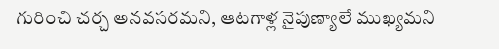గురించి చర్చ అనవసరమని, ఆటగాళ్ల నైపుణ్యాలే ముఖ్యమని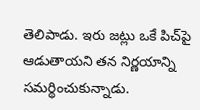తెలిపాడు. ఇరు జట్లు ఒకే పిచ్‌పై ఆడుతాయని తన నిర్ణయాన్ని సమర్థించుకున్నాడు.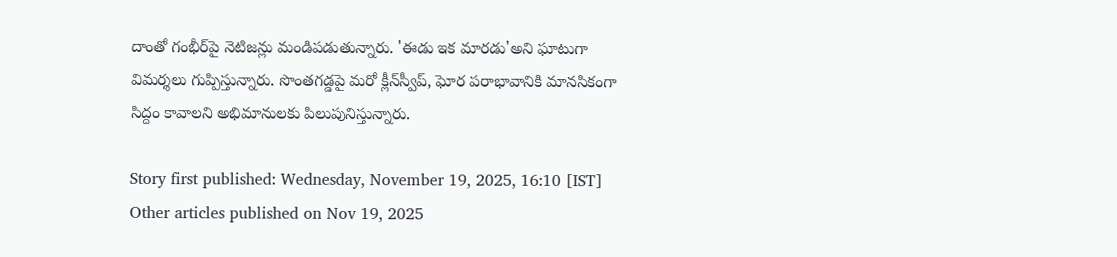దాంతో గంభీర్‌పై నెటిజన్లు మండిపడుతున్నారు. 'ఈడు ఇక మారడు'అని ఘాటుగా విమర్శలు గుప్పిస్తున్నారు. సొంతగడ్డపై మరో క్లీన్‌స్వీప్, ఘోర పరాభావానికి మానసికంగా సిద్దం కావాలని అభిమానులకు పిలుపునిస్తున్నారు.

Story first published: Wednesday, November 19, 2025, 16:10 [IST]
Other articles published on Nov 19, 2025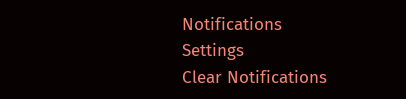Notifications
Settings
Clear Notifications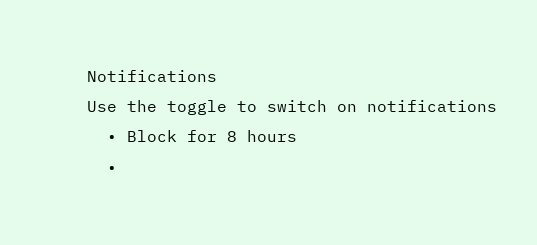Notifications
Use the toggle to switch on notifications
  • Block for 8 hours
  •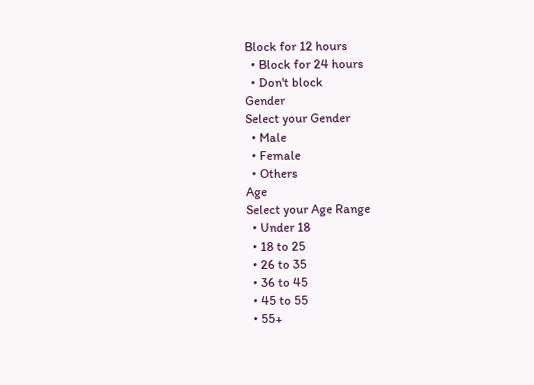Block for 12 hours
  • Block for 24 hours
  • Don't block
Gender
Select your Gender
  • Male
  • Female
  • Others
Age
Select your Age Range
  • Under 18
  • 18 to 25
  • 26 to 35
  • 36 to 45
  • 45 to 55
  • 55+